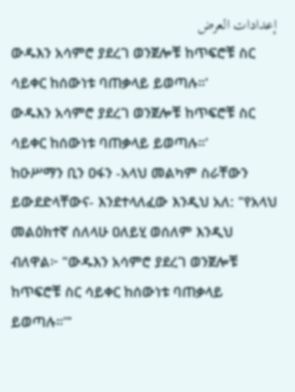إعدادات العرض
ውዱእን አሳምሮ ያደረገ ወንጀሎቹ ከጥፍሮቹ ስር ሳይቀር ከሰውነቱ ባጠቃላይ ይወጣሉ።'
ውዱእን አሳምሮ ያደረገ ወንጀሎቹ ከጥፍሮቹ ስር ሳይቀር ከሰውነቱ ባጠቃላይ ይወጣሉ።'
ከዑሥማን ቢን ዐፋን -አላህ መልካም ስራቸውን ይውደድላቸውና- እንደተላለፈው እንዲህ አለ: "የአላህ መልዕክተኛ ሰለላሁ ዐለይሂ ወሰለም እንዲህ ብለዋል፦ "ውዱእን አሳምሮ ያደረገ ወንጀሎቹ ከጥፍሮቹ ስር ሳይቀር ከሰውነቱ ባጠቃላይ ይወጣሉ።'"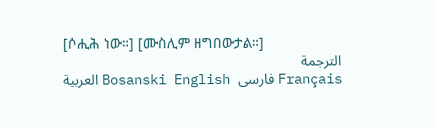[ሶሒሕ ነው።] [ሙስሊም ዘግበውታል።]
الترجمة
العربية Bosanski English فارسی Français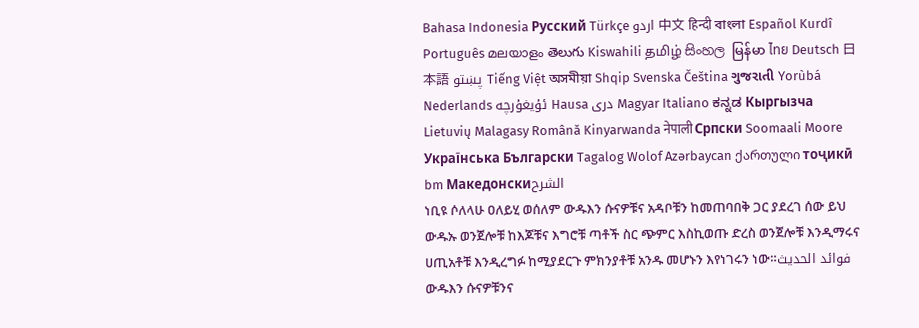Bahasa Indonesia Русский Türkçe اردو 中文 हिन्दी বাংলা Español Kurdî Português മലയാളം తెలుగు Kiswahili தமிழ் සිංහල မြန်မာ ไทย Deutsch 日本語 پښتو Tiếng Việt অসমীয়া Shqip Svenska Čeština ગુજરાતી Yorùbá Nederlands ئۇيغۇرچە Hausa دری Magyar Italiano ಕನ್ನಡ Кыргызча Lietuvių Malagasy Română Kinyarwanda नेपाली Српски Soomaali Moore Українська Български Tagalog Wolof Azərbaycan ქართული тоҷикӣ bm Македонскиالشرح
ነቢዩ ሶለላሁ ዐለይሂ ወሰለም ውዱእን ሱናዎቹና አዳቦቹን ከመጠባበቅ ጋር ያደረገ ሰው ይህ ውዱኡ ወንጀሎቹ ከእጆቹና እግሮቹ ጣቶች ስር ጭምር እስኪወጡ ድረስ ወንጀሎቹ እንዲማሩና ሀጢአቶቹ እንዲረግፉ ከሚያደርጉ ምክንያቶቹ አንዱ መሆኑን እየነገሩን ነው።فوائد الحديث
ውዱእን ሱናዎቹንና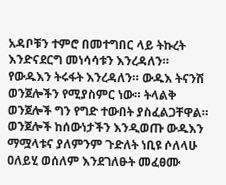አዳቦቹን ተምሮ በመተግበር ላይ ትኩረት እንድናደርግ መነሳሳቱን እንረዳለን።
የውዱእን ትሩፋት እንረዳለን። ውዱእ ትናንሽ ወንጀሎችን የሚያስምር ነው። ትላልቅ ወንጀሎች ግን የግድ ተውበት ያስፈልጋቸዋል።
ወንጀሎች ከሰውነታችን እንዲወጡ ውዱእን ማሟላቱና ያለምንም ጉድለት ነቢዩ ሶለላሁ ዐለይሂ ወሰለም እንደገለፁት መፈፀሙ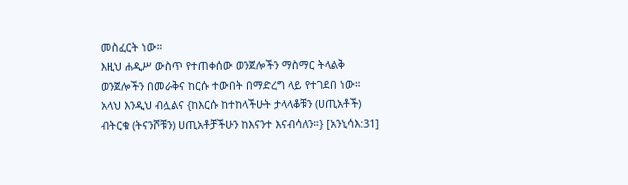መስፈርት ነው።
እዚህ ሐዲሥ ውስጥ የተጠቀሰው ወንጀሎችን ማስማር ትላልቅ ወንጀሎችን በመራቅና ከርሱ ተውበት በማድረግ ላይ የተገደበ ነው። አላህ እንዲህ ብሏልና {ከእርሱ ከተከላችሁት ታላላቆቹን (ሀጢአቶች) ብትርቁ (ትናንሾቹን) ሀጢአቶቻችሁን ከእናንተ እናብሳለን።} [አንኒሳእ:31]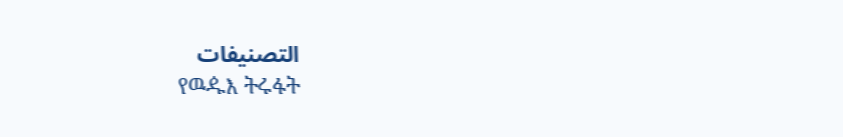التصنيفات
የዉዹእ ትሩፋት